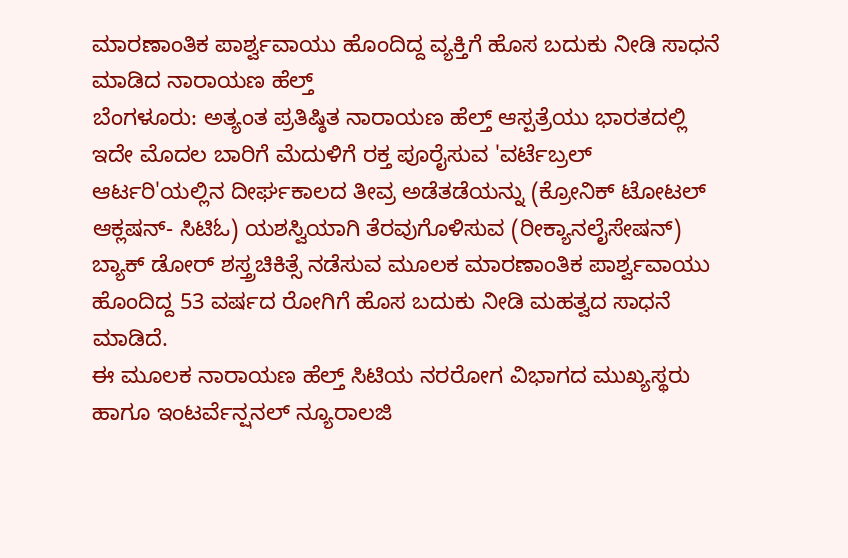ಮಾರಣಾಂತಿಕ ಪಾರ್ಶ್ವವಾಯು ಹೊಂದಿದ್ದ ವ್ಯಕ್ತಿಗೆ ಹೊಸ ಬದುಕು ನೀಡಿ ಸಾಧನೆ ಮಾಡಿದ ನಾರಾಯಣ ಹೆಲ್ತ್
ಬೆಂಗಳೂರು: ಅತ್ಯಂತ ಪ್ರತಿಷ್ಠಿತ ನಾರಾಯಣ ಹೆಲ್ತ್ ಆಸ್ಪತ್ರೆಯು ಭಾರತದಲ್ಲಿ ಇದೇ ಮೊದಲ ಬಾರಿಗೆ ಮೆದುಳಿಗೆ ರಕ್ತ ಪೂರೈಸುವ 'ವರ್ಟೆಬ್ರಲ್ ಆರ್ಟರಿ'ಯಲ್ಲಿನ ದೀರ್ಘಕಾಲದ ತೀವ್ರ ಅಡೆತಡೆಯನ್ನು (ಕ್ರೋನಿಕ್ ಟೋಟಲ್ ಆಕ್ಲಷನ್- ಸಿಟಿಓ) ಯಶಸ್ವಿಯಾಗಿ ತೆರವುಗೊಳಿಸುವ (ರೀಕ್ಯಾನಲೈಸೇಷನ್) ಬ್ಯಾಕ್ ಡೋರ್ ಶಸ್ತ್ರಚಿಕಿತ್ಸೆ ನಡೆಸುವ ಮೂಲಕ ಮಾರಣಾಂತಿಕ ಪಾರ್ಶ್ವವಾಯು ಹೊಂದಿದ್ದ 53 ವರ್ಷದ ರೋಗಿಗೆ ಹೊಸ ಬದುಕು ನೀಡಿ ಮಹತ್ವದ ಸಾಧನೆ ಮಾಡಿದೆ.
ಈ ಮೂಲಕ ನಾರಾಯಣ ಹೆಲ್ತ್ ಸಿಟಿಯ ನರರೋಗ ವಿಭಾಗದ ಮುಖ್ಯಸ್ಥರು ಹಾಗೂ ಇಂಟರ್ವೆನ್ಷನಲ್ ನ್ಯೂರಾಲಜಿ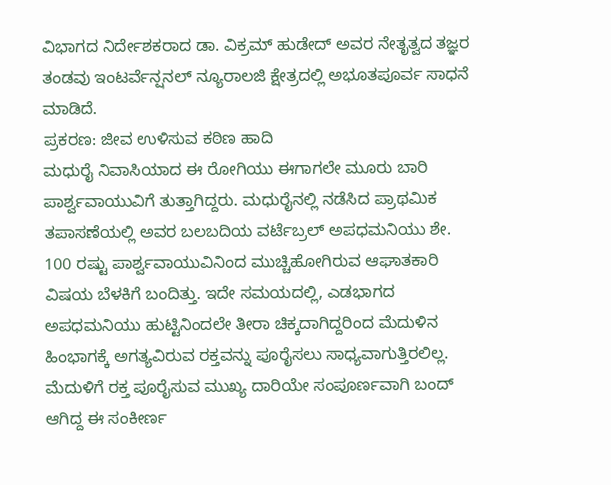ವಿಭಾಗದ ನಿರ್ದೇಶಕರಾದ ಡಾ. ವಿಕ್ರಮ್ ಹುಡೇದ್ ಅವರ ನೇತೃತ್ವದ ತಜ್ಞರ ತಂಡವು ಇಂಟರ್ವೆನ್ಷನಲ್ ನ್ಯೂರಾಲಜಿ ಕ್ಷೇತ್ರದಲ್ಲಿ ಅಭೂತಪೂರ್ವ ಸಾಧನೆ ಮಾಡಿದೆ.
ಪ್ರಕರಣ: ಜೀವ ಉಳಿಸುವ ಕಠಿಣ ಹಾದಿ
ಮಧುರೈ ನಿವಾಸಿಯಾದ ಈ ರೋಗಿಯು ಈಗಾಗಲೇ ಮೂರು ಬಾರಿ ಪಾರ್ಶ್ವವಾಯುವಿಗೆ ತುತ್ತಾಗಿದ್ದರು. ಮಧುರೈನಲ್ಲಿ ನಡೆಸಿದ ಪ್ರಾಥಮಿಕ ತಪಾಸಣೆಯಲ್ಲಿ ಅವರ ಬಲಬದಿಯ ವರ್ಟೆಬ್ರಲ್ ಅಪಧಮನಿಯು ಶೇ. 100 ರಷ್ಟು ಪಾರ್ಶ್ವವಾಯುವಿನಿಂದ ಮುಚ್ಚಿಹೋಗಿರುವ ಆಘಾತಕಾರಿ ವಿಷಯ ಬೆಳಕಿಗೆ ಬಂದಿತ್ತು. ಇದೇ ಸಮಯದಲ್ಲಿ, ಎಡಭಾಗದ ಅಪಧಮನಿಯು ಹುಟ್ಟಿನಿಂದಲೇ ತೀರಾ ಚಿಕ್ಕದಾಗಿದ್ದರಿಂದ ಮೆದುಳಿನ ಹಿಂಭಾಗಕ್ಕೆ ಅಗತ್ಯವಿರುವ ರಕ್ತವನ್ನು ಪೂರೈಸಲು ಸಾಧ್ಯವಾಗುತ್ತಿರಲಿಲ್ಲ.
ಮೆದುಳಿಗೆ ರಕ್ತ ಪೂರೈಸುವ ಮುಖ್ಯ ದಾರಿಯೇ ಸಂಪೂರ್ಣವಾಗಿ ಬಂದ್ ಆಗಿದ್ದ ಈ ಸಂಕೀರ್ಣ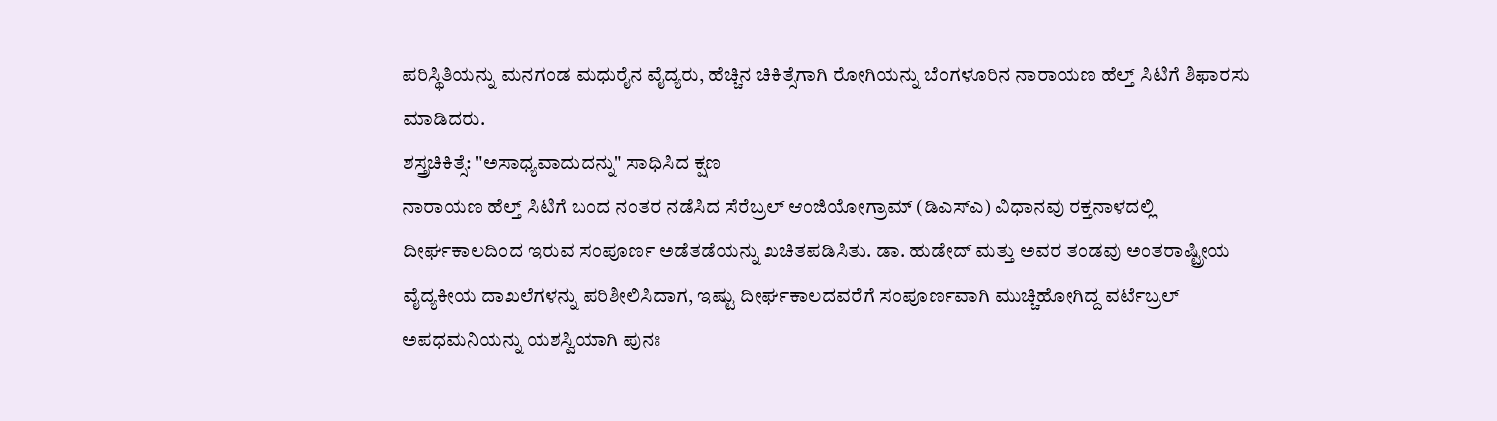ಪರಿಸ್ಥಿತಿಯನ್ನು ಮನಗಂಡ ಮಧುರೈನ ವೈದ್ಯರು, ಹೆಚ್ಚಿನ ಚಿಕಿತ್ಸೆಗಾಗಿ ರೋಗಿಯನ್ನು ಬೆಂಗಳೂರಿನ ನಾರಾಯಣ ಹೆಲ್ತ್ ಸಿಟಿಗೆ ಶಿಫಾರಸು ಮಾಡಿದರು.
ಶಸ್ತ್ರಚಿಕಿತ್ಸೆ: "ಅಸಾಧ್ಯವಾದುದನ್ನು" ಸಾಧಿಸಿದ ಕ್ಷಣ
ನಾರಾಯಣ ಹೆಲ್ತ್ ಸಿಟಿಗೆ ಬಂದ ನಂತರ ನಡೆಸಿದ ಸೆರೆಬ್ರಲ್ ಆಂಜಿಯೋಗ್ರಾಮ್ (ಡಿಎಸ್ಎ) ವಿಧಾನವು ರಕ್ತನಾಳದಲ್ಲಿ ದೀರ್ಘಕಾಲದಿಂದ ಇರುವ ಸಂಪೂರ್ಣ ಅಡೆತಡೆಯನ್ನು ಖಚಿತಪಡಿಸಿತು. ಡಾ. ಹುಡೇದ್ ಮತ್ತು ಅವರ ತಂಡವು ಅಂತರಾಷ್ಟ್ರೀಯ ವೈದ್ಯಕೀಯ ದಾಖಲೆಗಳನ್ನು ಪರಿಶೀಲಿಸಿದಾಗ, ಇಷ್ಟು ದೀರ್ಘಕಾಲದವರೆಗೆ ಸಂಪೂರ್ಣವಾಗಿ ಮುಚ್ಚಿಹೋಗಿದ್ದ ವರ್ಟೆಬ್ರಲ್ ಅಪಧಮನಿಯನ್ನು ಯಶಸ್ವಿಯಾಗಿ ಪುನಃ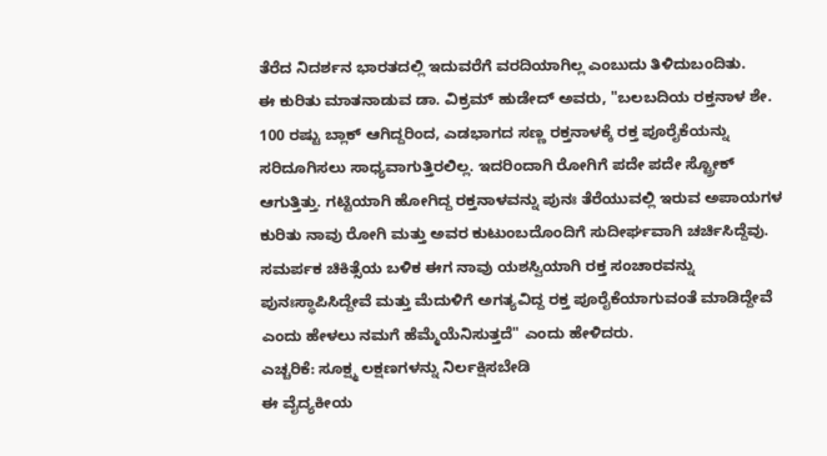ತೆರೆದ ನಿದರ್ಶನ ಭಾರತದಲ್ಲಿ ಇದುವರೆಗೆ ವರದಿಯಾಗಿಲ್ಲ ಎಂಬುದು ತಿಳಿದುಬಂದಿತು.
ಈ ಕುರಿತು ಮಾತನಾಡುವ ಡಾ. ವಿಕ್ರಮ್ ಹುಡೇದ್ ಅವರು, "ಬಲಬದಿಯ ರಕ್ತನಾಳ ಶೇ. 100 ರಷ್ಟು ಬ್ಲಾಕ್ ಆಗಿದ್ದರಿಂದ, ಎಡಭಾಗದ ಸಣ್ಣ ರಕ್ತನಾಳಕ್ಕೆ ರಕ್ತ ಪೂರೈಕೆಯನ್ನು ಸರಿದೂಗಿಸಲು ಸಾಧ್ಯವಾಗುತ್ತಿರಲಿಲ್ಲ. ಇದರಿಂದಾಗಿ ರೋಗಿಗೆ ಪದೇ ಪದೇ ಸ್ಟ್ರೋಕ್ ಆಗುತ್ತಿತ್ತು. ಗಟ್ಟಿಯಾಗಿ ಹೋಗಿದ್ದ ರಕ್ತನಾಳವನ್ನು ಪುನಃ ತೆರೆಯುವಲ್ಲಿ ಇರುವ ಅಪಾಯಗಳ ಕುರಿತು ನಾವು ರೋಗಿ ಮತ್ತು ಅವರ ಕುಟುಂಬದೊಂದಿಗೆ ಸುದೀರ್ಘವಾಗಿ ಚರ್ಚಿಸಿದ್ದೆವು. ಸಮರ್ಪಕ ಚಿಕಿತ್ಸೆಯ ಬಳಿಕ ಈಗ ನಾವು ಯಶಸ್ವಿಯಾಗಿ ರಕ್ತ ಸಂಚಾರವನ್ನು ಪುನಃಸ್ಥಾಪಿಸಿದ್ದೇವೆ ಮತ್ತು ಮೆದುಳಿಗೆ ಅಗತ್ಯವಿದ್ದ ರಕ್ತ ಪೂರೈಕೆಯಾಗುವಂತೆ ಮಾಡಿದ್ದೇವೆ ಎಂದು ಹೇಳಲು ನಮಗೆ ಹೆಮ್ಮೆಯೆನಿಸುತ್ತದೆ" ಎಂದು ಹೇಳಿದರು.
ಎಚ್ಚರಿಕೆ: ಸೂಕ್ಷ್ಮ ಲಕ್ಷಣಗಳನ್ನು ನಿರ್ಲಕ್ಷಿಸಬೇಡಿ
ಈ ವೈದ್ಯಕೀಯ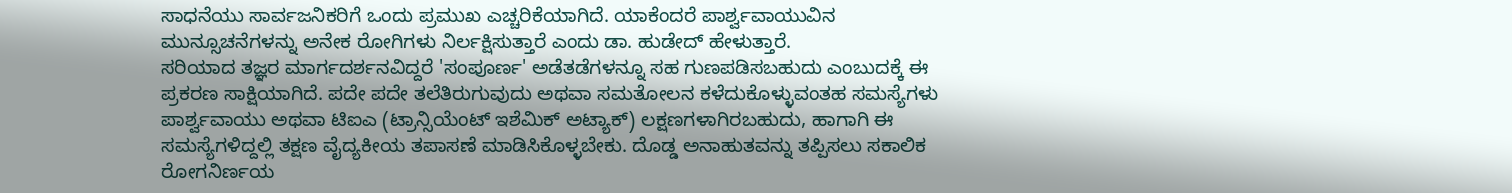ಸಾಧನೆಯು ಸಾರ್ವಜನಿಕರಿಗೆ ಒಂದು ಪ್ರಮುಖ ಎಚ್ಚರಿಕೆಯಾಗಿದೆ. ಯಾಕೆಂದರೆ ಪಾರ್ಶ್ವವಾಯುವಿನ ಮುನ್ಸೂಚನೆಗಳನ್ನು ಅನೇಕ ರೋಗಿಗಳು ನಿರ್ಲಕ್ಷಿಸುತ್ತಾರೆ ಎಂದು ಡಾ. ಹುಡೇದ್ ಹೇಳುತ್ತಾರೆ.
ಸರಿಯಾದ ತಜ್ಞರ ಮಾರ್ಗದರ್ಶನವಿದ್ದರೆ 'ಸಂಪೂರ್ಣ' ಅಡೆತಡೆಗಳನ್ನೂ ಸಹ ಗುಣಪಡಿಸಬಹುದು ಎಂಬುದಕ್ಕೆ ಈ ಪ್ರಕರಣ ಸಾಕ್ಷಿಯಾಗಿದೆ. ಪದೇ ಪದೇ ತಲೆತಿರುಗುವುದು ಅಥವಾ ಸಮತೋಲನ ಕಳೆದುಕೊಳ್ಳುವಂತಹ ಸಮಸ್ಯೆಗಳು ಪಾರ್ಶ್ವವಾಯು ಅಥವಾ ಟಿಐಎ (ಟ್ರಾನ್ಸಿಯೆಂಟ್ ಇಶೆಮಿಕ್ ಅಟ್ಯಾಕ್) ಲಕ್ಷಣಗಳಾಗಿರಬಹುದು, ಹಾಗಾಗಿ ಈ ಸಮಸ್ಯೆಗಳಿದ್ದಲ್ಲಿ ತಕ್ಷಣ ವೈದ್ಯಕೀಯ ತಪಾಸಣೆ ಮಾಡಿಸಿಕೊಳ್ಳಬೇಕು. ದೊಡ್ಡ ಅನಾಹುತವನ್ನು ತಪ್ಪಿಸಲು ಸಕಾಲಿಕ ರೋಗನಿರ್ಣಯ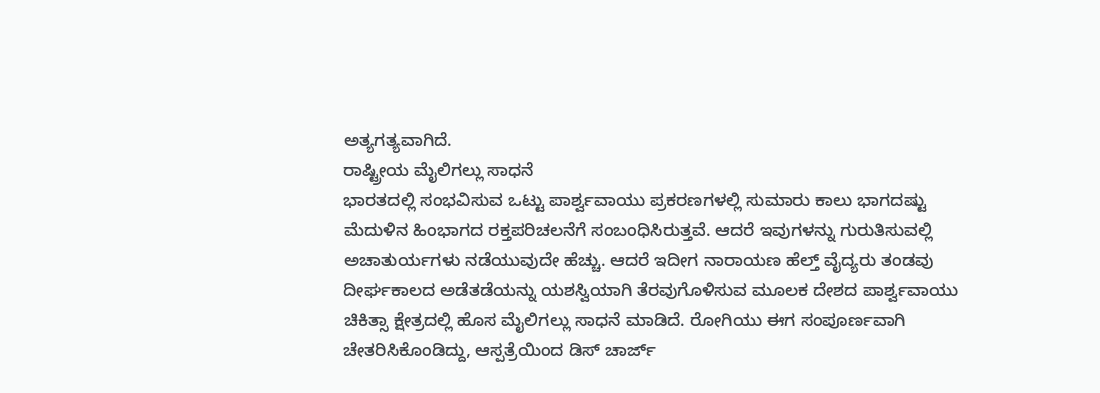ಅತ್ಯಗತ್ಯವಾಗಿದೆ.
ರಾಷ್ಟ್ರೀಯ ಮೈಲಿಗಲ್ಲು ಸಾಧನೆ
ಭಾರತದಲ್ಲಿ ಸಂಭವಿಸುವ ಒಟ್ಟು ಪಾರ್ಶ್ವವಾಯು ಪ್ರಕರಣಗಳಲ್ಲಿ ಸುಮಾರು ಕಾಲು ಭಾಗದಷ್ಟು ಮೆದುಳಿನ ಹಿಂಭಾಗದ ರಕ್ತಪರಿಚಲನೆಗೆ ಸಂಬಂಧಿಸಿರುತ್ತವೆ. ಆದರೆ ಇವುಗಳನ್ನು ಗುರುತಿಸುವಲ್ಲಿ ಅಚಾತುರ್ಯಗಳು ನಡೆಯುವುದೇ ಹೆಚ್ಚು. ಆದರೆ ಇದೀಗ ನಾರಾಯಣ ಹೆಲ್ತ್ ವೈದ್ಯರು ತಂಡವು ದೀರ್ಘಕಾಲದ ಅಡೆತಡೆಯನ್ನು ಯಶಸ್ವಿಯಾಗಿ ತೆರವುಗೊಳಿಸುವ ಮೂಲಕ ದೇಶದ ಪಾರ್ಶ್ವವಾಯು ಚಿಕಿತ್ಸಾ ಕ್ಷೇತ್ರದಲ್ಲಿ ಹೊಸ ಮೈಲಿಗಲ್ಲು ಸಾಧನೆ ಮಾಡಿದೆ. ರೋಗಿಯು ಈಗ ಸಂಪೂರ್ಣವಾಗಿ ಚೇತರಿಸಿಕೊಂಡಿದ್ದು, ಆಸ್ಪತ್ರೆಯಿಂದ ಡಿಸ್ ಚಾರ್ಜ್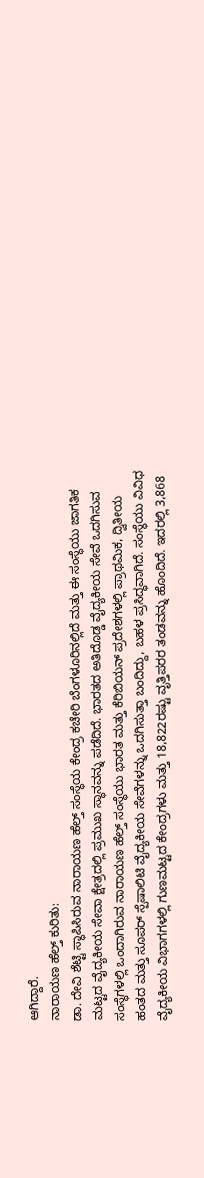ಆಗಿದ್ದಾರೆ.
ನಾರಾಯಣ ಹೆಲ್ತ್ ಕುರಿತು:
ಡಾ. ದೇವಿ ಶೆಟ್ಟಿ ಸ್ಥಾಪಿಸಿರುವ ನಾರಾಯಣ ಹೆಲ್ತ್ ಸಂಸ್ಥೆಯ ಕೇಂದ್ರ ಕಚೇರಿ ಬೆಂಗಳೂರಿನಲ್ಲಿದೆ ಮತ್ತು ಈ ಸಂಸ್ಥೆಯು ಜಾಗತಿಕ ಮಟ್ಟದ ವೈದ್ಯಕೀಯ ಸೇವಾ ಕ್ಷೇತ್ರದಲ್ಲಿ ಪ್ರಮುಖ ಸ್ಥಾನವನ್ನು ಪಡೆದಿದೆ. ಭಾರತದ ಅತಿದೊಡ್ಡ ವೈದ್ಯಕೀಯ ಸೇವೆ ಒದಗಿಸುವ ಸಂಸ್ಥೆಗಳಲ್ಲಿ ಒಂದಾಗಿರುವ ನಾರಾಯಣ ಹೆಲ್ತ್ ಸಂಸ್ಥೆಯು ಭಾರತ ಮತ್ತು ಕೆರಿಬಿಯನ್ ಪ್ರದೇಶಗಳಲ್ಲಿ ಪ್ರಾಥಮಿಕ, ದ್ವಿತೀಯ ಹಂತದ ಮತ್ತು ಸೂಪರ್ ಸ್ಪೆಷಾಲಿಟಿ ವೈದ್ಯಕೀಯ ಸೇವೆಗಳನ್ನು ಒದಗಿಸುತ್ತಾ ಬಂದಿದ್ದು, ಬಹಳ ಪ್ರಸಿದ್ಧವಾಗಿದೆ. ಸಂಸ್ಥೆಯು ವಿವಿಧ ವೈದ್ಯಕೀಯ ವಿಭಾಗಗಳಲ್ಲಿ ಗುಣಮಟ್ಟದ ಕೇಂದ್ರಗಳು ಮತ್ತು 18,822ರಷ್ಟು ವೃತ್ತಿಪರರ ತಂಡವನ್ನು ಹೊಂದಿದೆ. ಇದರಲ್ಲಿ 3,868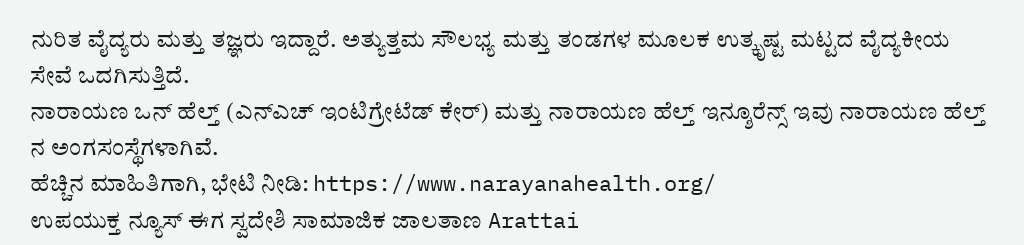ನುರಿತ ವೈದ್ಯರು ಮತ್ತು ತಜ್ಞರು ಇದ್ದಾರೆ. ಅತ್ಯುತ್ತಮ ಸೌಲಭ್ಯ ಮತ್ತು ತಂಡಗಳ ಮೂಲಕ ಉತ್ಕೃಷ್ಟ ಮಟ್ಟದ ವೈದ್ಯಕೀಯ ಸೇವೆ ಒದಗಿಸುತ್ತಿದೆ.
ನಾರಾಯಣ ಒನ್ ಹೆಲ್ತ್ (ಎನ್ಎಚ್ ಇಂಟಿಗ್ರೇಟೆಡ್ ಕೇರ್) ಮತ್ತು ನಾರಾಯಣ ಹೆಲ್ತ್ ಇನ್ಶೂರೆನ್ಸ್ ಇವು ನಾರಾಯಣ ಹೆಲ್ತ್ ನ ಅಂಗಸಂಸ್ಥೆಗಳಾಗಿವೆ.
ಹೆಚ್ಚಿನ ಮಾಹಿತಿಗಾಗಿ, ಭೇಟಿ ನೀಡಿ: https://www.narayanahealth.org/
ಉಪಯುಕ್ತ ನ್ಯೂಸ್ ಈಗ ಸ್ವದೇಶಿ ಸಾಮಾಜಿಕ ಜಾಲತಾಣ Arattai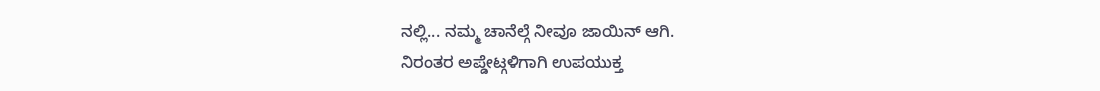ನಲ್ಲಿ... ನಮ್ಮ ಚಾನೆಲ್ಗೆ ನೀವೂ ಜಾಯಿನ್ ಆಗಿ.
ನಿರಂತರ ಅಪ್ಡೇಟ್ಗಳಿಗಾಗಿ ಉಪಯುಕ್ತ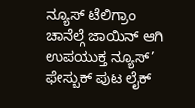ನ್ಯೂಸ್ ಟೆಲಿಗ್ರಾಂ ಚಾನೆಲ್ಗೆ ಜಾಯಿನ್ ಆಗಿ
ಉಪಯುಕ್ತ ನ್ಯೂಸ್’ ಫೇಸ್ಬುಕ್ ಪುಟ ಲೈಕ್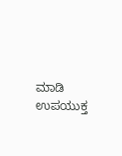ಮಾಡಿ
ಉಪಯುಕ್ತ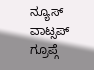ನ್ಯೂಸ್ ವಾಟ್ಸಪ್ ಗ್ರೂಪ್ಗೆ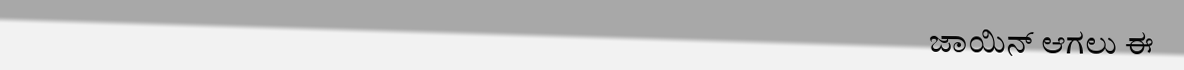ಜಾಯಿನ್ ಆಗಲು ಈ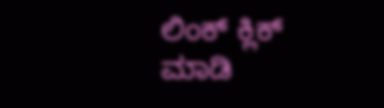ಲಿಂಕ್ ಕ್ಲಿಕ್ ಮಾಡಿ